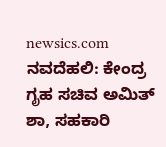newsics.com
ನವದೆಹಲಿ: ಕೇಂದ್ರ ಗೃಹ ಸಚಿವ ಅಮಿತ್ ಶಾ, ಸಹಕಾರಿ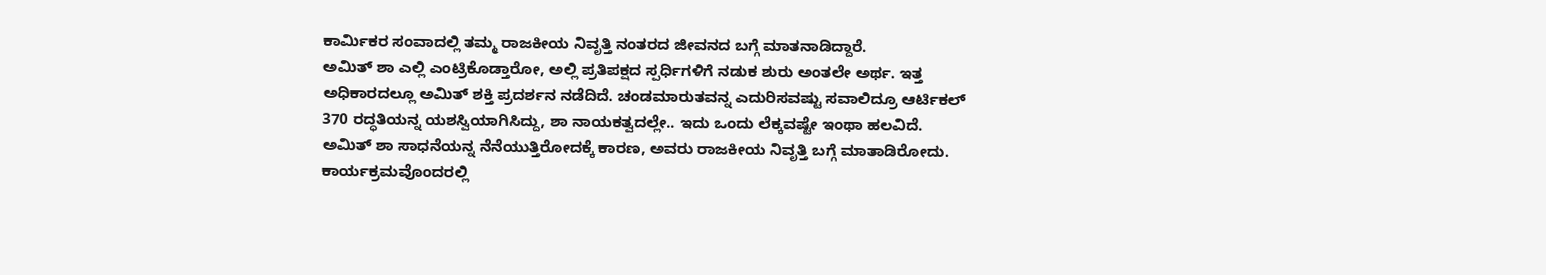ಕಾರ್ಮಿಕರ ಸಂವಾದಲ್ಲಿ ತಮ್ಮ ರಾಜಕೀಯ ನಿವೃತ್ತಿ ನಂತರದ ಜೀವನದ ಬಗ್ಗೆ ಮಾತನಾಡಿದ್ದಾರೆ.
ಅಮಿತ್ ಶಾ ಎಲ್ಲಿ ಎಂಟ್ರಿಕೊಡ್ತಾರೋ, ಅಲ್ಲಿ ಪ್ರತಿಪಕ್ಷದ ಸ್ಪರ್ಧಿಗಳಿಗೆ ನಡುಕ ಶುರು ಅಂತಲೇ ಅರ್ಥ. ಇತ್ತ ಅಧಿಕಾರದಲ್ಲೂ ಅಮಿತ್ ಶಕ್ತಿ ಪ್ರದರ್ಶನ ನಡೆದಿದೆ. ಚಂಡಮಾರುತವನ್ನ ಎದುರಿಸವಷ್ಟು ಸವಾಲಿದ್ರೂ ಆರ್ಟಿಕಲ್ 370 ರದ್ಧತಿಯನ್ನ ಯಶಸ್ವಿಯಾಗಿಸಿದ್ದು, ಶಾ ನಾಯಕತ್ವದಲ್ಲೇ.. ಇದು ಒಂದು ಲೆಕ್ಕವಷ್ಟೇ ಇಂಥಾ ಹಲವಿದೆ. ಅಮಿತ್ ಶಾ ಸಾಧನೆಯನ್ನ ನೆನೆಯುತ್ತಿರೋದಕ್ಕೆ ಕಾರಣ, ಅವರು ರಾಜಕೀಯ ನಿವೃತ್ತಿ ಬಗ್ಗೆ ಮಾತಾಡಿರೋದು.
ಕಾರ್ಯಕ್ರಮವೊಂದರಲ್ಲಿ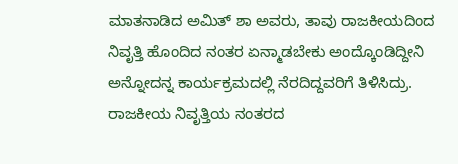ಮಾತನಾಡಿದ ಅಮಿತ್ ಶಾ ಅವರು, ತಾವು ರಾಜಕೀಯದಿಂದ ನಿವೃತ್ತಿ ಹೊಂದಿದ ನಂತರ ಏನ್ಮಾಡಬೇಕು ಅಂದ್ಕೊಂಡಿದ್ದೀನಿ ಅನ್ನೋದನ್ನ ಕಾರ್ಯಕ್ರಮದಲ್ಲಿ ನೆರದಿದ್ದವರಿಗೆ ತಿಳಿಸಿದ್ರು. ರಾಜಕೀಯ ನಿವೃತ್ತಿಯ ನಂತರದ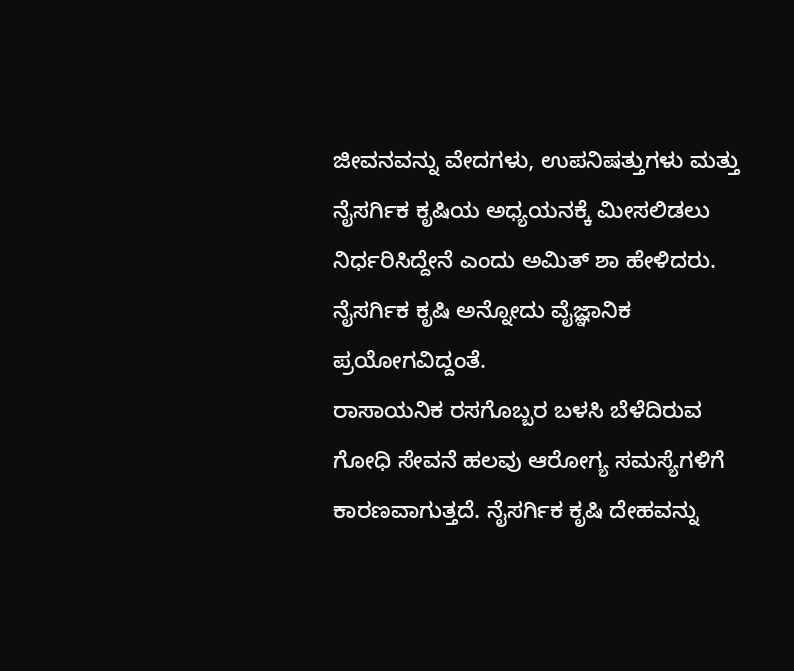ಜೀವನವನ್ನು ವೇದಗಳು, ಉಪನಿಷತ್ತುಗಳು ಮತ್ತು ನೈಸರ್ಗಿಕ ಕೃಷಿಯ ಅಧ್ಯಯನಕ್ಕೆ ಮೀಸಲಿಡಲು ನಿರ್ಧರಿಸಿದ್ದೇನೆ ಎಂದು ಅಮಿತ್ ಶಾ ಹೇಳಿದರು. ನೈಸರ್ಗಿಕ ಕೃಷಿ ಅನ್ನೋದು ವೈಜ್ಞಾನಿಕ ಪ್ರಯೋಗವಿದ್ದಂತೆ.
ರಾಸಾಯನಿಕ ರಸಗೊಬ್ಬರ ಬಳಸಿ ಬೆಳೆದಿರುವ ಗೋಧಿ ಸೇವನೆ ಹಲವು ಆರೋಗ್ಯ ಸಮಸ್ಯೆಗಳಿಗೆ ಕಾರಣವಾಗುತ್ತದೆ. ನೈಸರ್ಗಿಕ ಕೃಷಿ ದೇಹವನ್ನು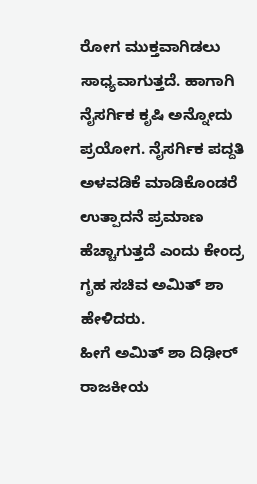ರೋಗ ಮುಕ್ತವಾಗಿಡಲು ಸಾಧ್ಯವಾಗುತ್ತದೆ. ಹಾಗಾಗಿ ನೈಸರ್ಗಿಕ ಕೃಷಿ ಅನ್ನೋದು ಪ್ರಯೋಗ. ನೈಸರ್ಗಿಕ ಪದ್ದತಿ ಅಳವಡಿಕೆ ಮಾಡಿಕೊಂಡರೆ ಉತ್ಪಾದನೆ ಪ್ರಮಾಣ ಹೆಚ್ಚಾಗುತ್ತದೆ ಎಂದು ಕೇಂದ್ರ ಗೃಹ ಸಚಿವ ಅಮಿತ್ ಶಾ ಹೇಳಿದರು.
ಹೀಗೆ ಅಮಿತ್ ಶಾ ದಿಢೀರ್ ರಾಜಕೀಯ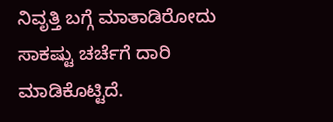ನಿವೃತ್ತಿ ಬಗ್ಗೆ ಮಾತಾಡಿರೋದು ಸಾಕಷ್ಟು ಚರ್ಚೆಗೆ ದಾರಿ ಮಾಡಿಕೊಟ್ಟಿದೆ.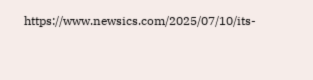https://www.newsics.com/2025/07/10/its-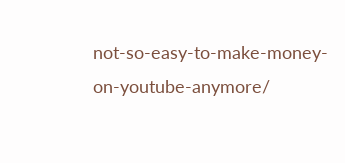not-so-easy-to-make-money-on-youtube-anymore/